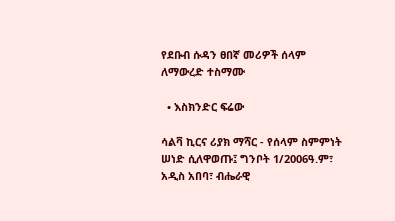የደቡብ ሱዳን ፀበኛ መሪዎች ሰላም ለማውረድ ተስማሙ

  • እስክንድር ፍሬው

ሳልቫ ኪርና ሪያክ ማሻር - የሰላም ስምምነት ሠነድ ሲለዋወጡ፤ ግንቦት 1/2006ዓ.ም፣ አዲስ አበባ፣ ብሔራዊ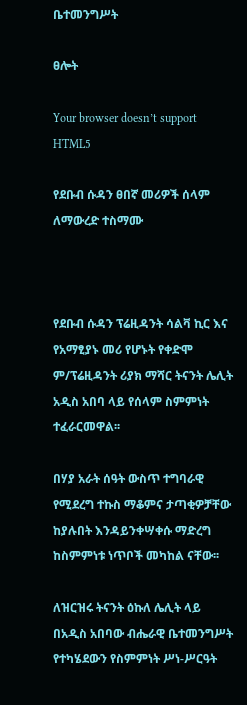ቤተመንግሥት

ፀሎት

Your browser doesn’t support HTML5

የደቡብ ሱዳን ፀበኛ መሪዎች ሰላም ለማውረድ ተስማሙ



የደቡብ ሱዳን ፕሬዚዳንት ሳልቫ ኪር እና የአማፂያኑ መሪ የሆኑት የቀድሞ ም/ፕሬዚዳንት ሪያክ ማሻር ትናንት ሌሊት አዲስ አበባ ላይ የሰላም ስምምነት ተፈራርመዋል፡፡

በሃያ አራት ሰዓት ውስጥ ተግባራዊ የሚደረግ ተኩስ ማቆምና ታጣቂዎቻቸው ከያሉበት እንዳይንቀሣቀሱ ማድረግ ከስምምነቱ ነጥቦች መካከል ናቸው፡፡

ለዝርዝሩ ትናንት ዕኩለ ሌሊት ላይ በአዲስ አበባው ብሔራዊ ቤተመንግሥት የተካሄደውን የስምምነት ሥነ-ሥርዓት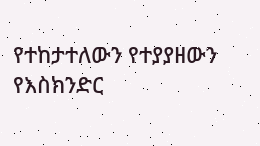የተከታተለውን የተያያዘውን የእስክንድር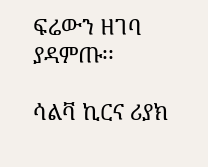ፍሬውን ዘገባ ያዳምጡ፡፡

ሳልቫ ኪርና ሪያክ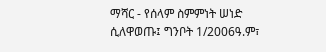ማሻር - የሰላም ስምምነት ሠነድ ሲለዋወጡ፤ ግንቦት 1/2006ዓ.ም፣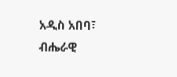አዲስ አበባ፣ ብሔራዊ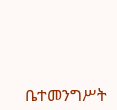ቤተመንግሥት